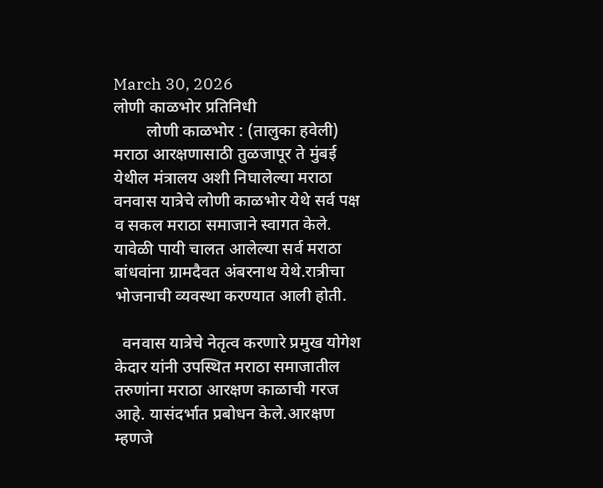March 30, 2026
लोणी काळभोर प्रतिनिधी
        लोणी काळभोर : (तालुका हवेली) मराठा आरक्षणासाठी तुळजापूर ते मुंबई येथील मंत्रालय अशी निघालेल्या मराठा वनवास यात्रेचे लोणी काळभोर येथे सर्व पक्ष व सकल मराठा समाजाने स्वागत केले. यावेळी पायी चालत आलेल्या सर्व मराठा बांधवांना ग्रामदैवत अंबरनाथ येथे.रात्रीचा भोजनाची व्यवस्था करण्यात आली होती.

  वनवास यात्रेचे नेतृत्व करणारे प्रमुख योगेश केदार यांनी उपस्थित मराठा समाजातील तरुणांना मराठा आरक्षण काळाची गरज आहे. यासंदर्भात प्रबोधन केले.आरक्षण म्हणजे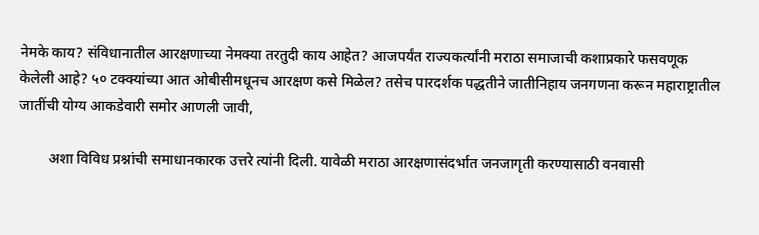नेमके काय? संविधानातील आरक्षणाच्या नेमक्या तरतुदी काय आहेत? आजपर्यंत राज्यकर्त्यांनी मराठा समाजाची कशाप्रकारे फसवणूक केलेली आहे? ५० टक्क्यांच्या आत ओबीसीमधूनच आरक्षण कसे मिळेल? तसेच पारदर्शक पद्धतीने जातीनिहाय जनगणना करून महाराष्ट्रातील जातींची योग्य आकडेवारी समोर आणली जावी,

        अशा विविध प्रश्नांची समाधानकारक उत्तरे त्यांनी दिली. यावेळी मराठा आरक्षणासंदर्भात जनजागृती करण्यासाठी वनवासी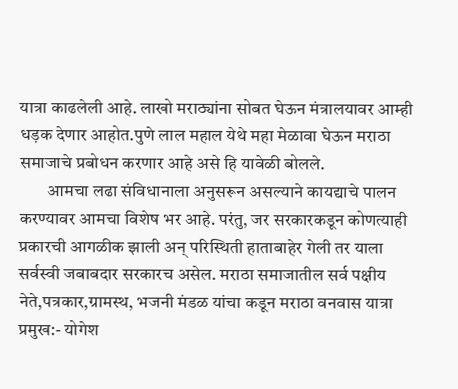यात्रा काढलेली आहे. लाखो मराठ्यांना सोबत घेऊन मंत्रालयावर आम्ही धड़क देणार आहोत.पुणे लाल महाल येथे महा मेळावा घेऊन मराठा समाजाचे प्रबोधन करणार आहे असे हि यावेळी बोलले.
        आमचा लढा संविधानाला अनुसरून असल्याने कायद्याचे पालन करण्यावर आमचा विशेष भर आहे. परंतु, जर सरकारकडून कोणत्याही प्रकारची आगळीक झाली अन् परिस्थिती हाताबाहेर गेली तर याला सर्वस्वी जबाबदार सरकारच असेल. मराठा समाजातील सर्व पक्षीय नेते,पत्रकार,ग्रामस्थ, भजनी मंडळ यांचा कडून मराठा वनवास यात्रा प्रमुख:- योगेश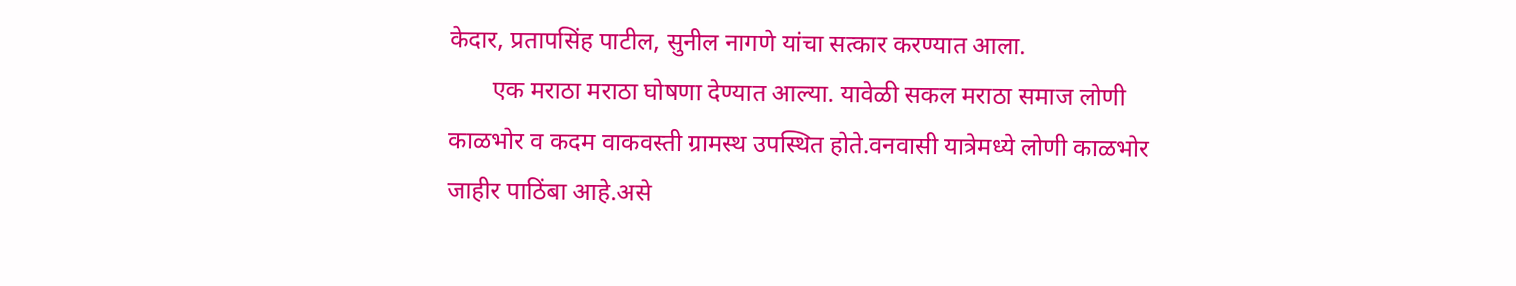केदार, प्रतापसिंह पाटील, सुनील नागणे यांचा सत्कार करण्यात आला.
       एक मराठा मराठा घोषणा देण्यात आल्या. यावेळी सकल मराठा समाज लोणी काळभोर व कदम वाकवस्ती ग्रामस्थ उपस्थित होते.वनवासी यात्रेमध्ये लोणी काळभोर जाहीर पाठिंबा आहे.असे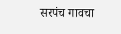सरपंच गावचा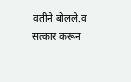वतीने बोलले.व सत्कार करून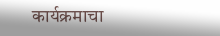कार्यक्रमाचा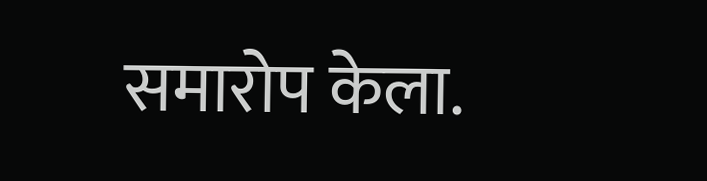समारोप केला.